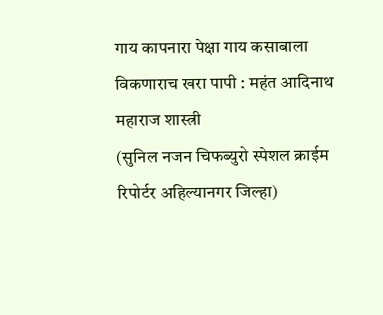गाय कापनारा पेक्षा गाय कसाबाला विकणाराच खरा पापी : महंत आदिनाथ महाराज शास्त्री
(सुनिल नजन चिफब्युरो स्पेशल क्राईम रिपोर्टर अहिल्यानगर जिल्हा)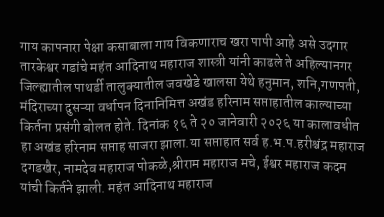गाय कापनारा पेक्षा कसाबाला गाय विकणाराच खरा पापी आहे असे उदगार तारकेश्वर गडांचे महंत आदिनाथ महाराज शास्त्री यांनी काढले ते अहिल्यानगर जिल्ह्यातील पाथर्डी तालुक्यातील जवखेडे खालसा येथे हनुमान, शनि,गणपती, मंदिराच्या दुसऱ्या वर्धापन दिनानिमित्त अखंड हरिनाम सप्ताहातील काल्याच्या किर्तना प्रसंगी बोलत होते. दिनांक १६ ते २० जानेवारी २०२६ या कालावधीत हा अखंड हरिनाम सप्ताह साजरा झाला.या सप्ताहात सर्व ह.भ.प.हरीश्चंद्र महाराज दगडखैर, नामदेव महाराज पोकळे,श्रीराम महाराज मचे, ईश्वर महाराज कदम यांची किर्तने झाली. महंत आदिनाथ महाराज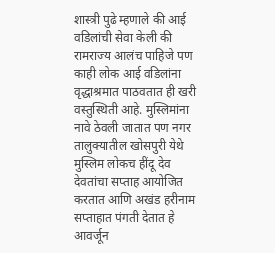शास्त्री पुढे म्हणाले की आई वडिलांची सेवा केली की रामराज्य आलंच पाहिजे पण काही लोक आई वडिलांना वृद्धाश्रमात पाठवतात ही खरी वस्तुस्थिती आहे. मुस्लिमांना नावे ठेवली जातात पण नगर तालुक्यातील खोसपुरी येथे मुस्लिम लोकच हींदू देव देवतांचा सप्ताह आयोजित करतात आणि अखंड हरीनाम सप्ताहात पंगती देतात हे आवर्जून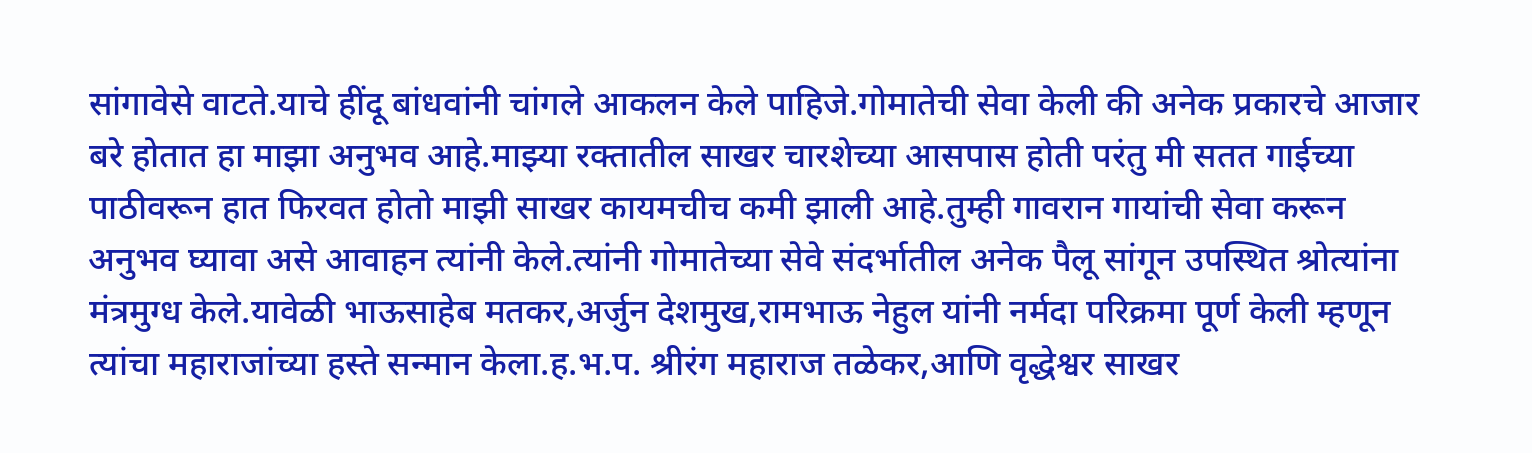सांगावेसे वाटते.याचे हींदू बांधवांनी चांगले आकलन केले पाहिजे.गोमातेची सेवा केली की अनेक प्रकारचे आजार बरे होतात हा माझा अनुभव आहे.माझ्या रक्तातील साखर चारशेच्या आसपास होती परंतु मी सतत गाईच्या पाठीवरून हात फिरवत होतो माझी साखर कायमचीच कमी झाली आहे.तुम्ही गावरान गायांची सेवा करून अनुभव घ्यावा असे आवाहन त्यांनी केले.त्यांनी गोमातेच्या सेवे संदर्भातील अनेक पैलू सांगून उपस्थित श्रोत्यांना मंत्रमुग्ध केले.यावेळी भाऊसाहेब मतकर,अर्जुन देशमुख,रामभाऊ नेहुल यांनी नर्मदा परिक्रमा पूर्ण केली म्हणून त्यांचा महाराजांच्या हस्ते सन्मान केला.ह.भ.प. श्रीरंग महाराज तळेकर,आणि वृद्धेश्वर साखर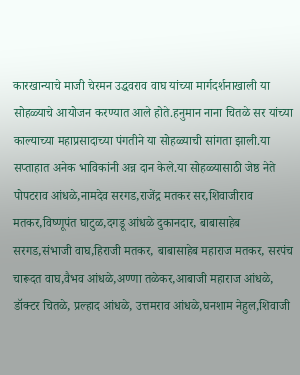कारखान्याचे माजी चेरमन उद्धवराव वाघ यांच्या मार्गदर्शनाखाली या सोहळ्याचे आयोजन करण्यात आले होते.हनुमान नाना चितळे सर यांच्या काल्याच्या महाप्रसादाच्या पंगतीने या सोहळ्याची सांगता झाली.या सप्ताहात अनेक भाविकांनी अन्न दान केले.या सोहळ्यासाठी जेष्ठ नेते पोपटराव आंधळे,नामदेव सरगड,राजेंद्र मतकर सर,शिवाजीराव मतकर,विष्णूपंत घाटुळ,दगडू आंधळे दुकानदार, बाबासाहेब सरगड,संभाजी वाघ,हिराजी मतकर, बाबासाहेब महाराज मतकर, सरपंच चारूदत वाघ,वैभव आंधळे,अण्णा तळेकर,आबाजी महाराज आंधळे, डॉक्टर चितळे, प्रल्हाद आंधळे, उत्तमराव आंधळे,घनशाम नेहुल,शिवाजी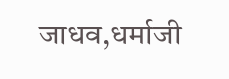जाधव,धर्माजी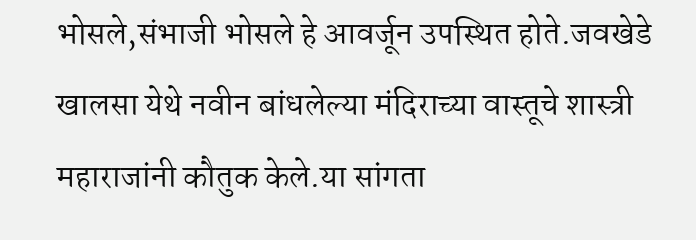भोसले,संभाजी भोसले हे आवर्जून उपस्थित होते.जवखेडे खालसा येथे नवीन बांधलेल्या मंदिराच्या वास्तूचे शास्त्री महाराजांनी कौतुक केले.या सांगता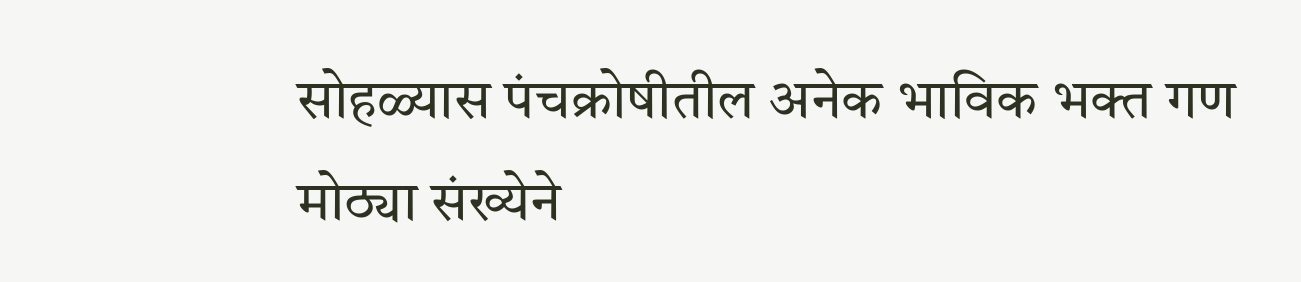सोहळ्यास पंचक्रोषीतील अनेक भाविक भक्त गण मोठ्या संख्येने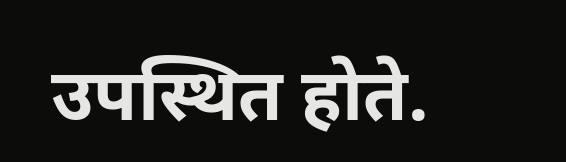उपस्थित होते.